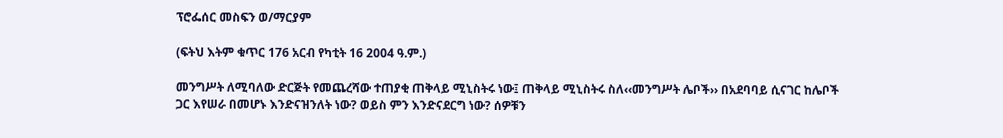ፕሮፌሰር መስፍን ወ/ማርያም

(ፍትህ እትም ቁጥር 176 አርብ የካቲት 16 2004 ዓ.ም.)

መንግሥት ለሚባለው ድርጅት የመጨረሻው ተጠያቂ ጠቅላይ ሚኒስትሩ ነው፤ ጠቅላይ ሚኒስትሩ ስለ‹‹መንግሥት ሌቦች›› በአደባባይ ሲናገር ከሌቦች ጋር እየሠራ በመሆኑ እንድናዝንለት ነው? ወይስ ምን እንድናደርግ ነው? ሰዎቹን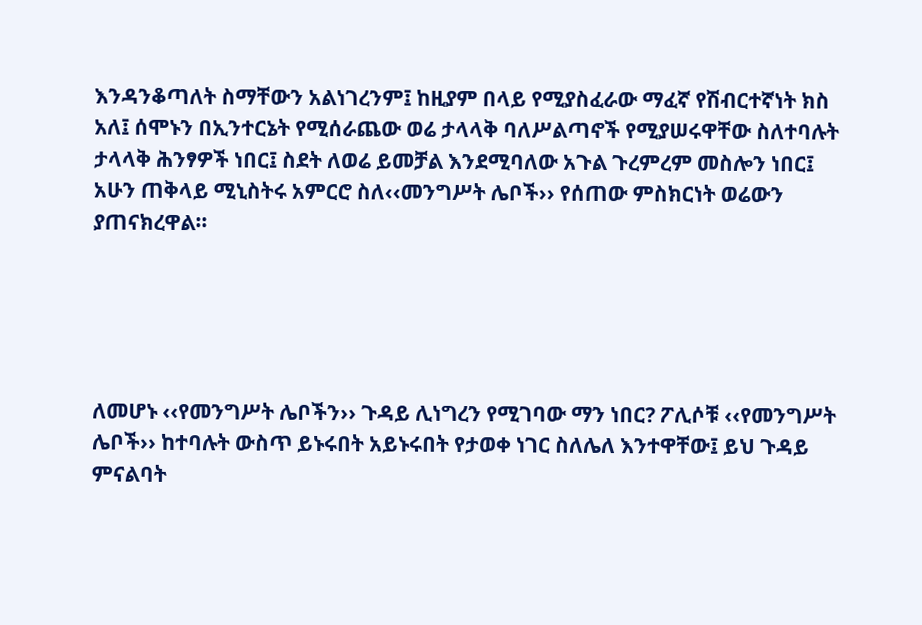እንዳንቆጣለት ስማቸውን አልነገረንም፤ ከዚያም በላይ የሚያስፈራው ማፈኛ የሽብርተኛነት ክስ አለ፤ ሰሞኑን በኢንተርኔት የሚሰራጨው ወሬ ታላላቅ ባለሥልጣኖች የሚያሠሩዋቸው ስለተባሉት ታላላቅ ሕንፃዎች ነበር፤ ስደት ለወሬ ይመቻል እንደሚባለው አጉል ጉረምረም መስሎን ነበር፤ አሁን ጠቅላይ ሚኒስትሩ አምርሮ ስለ‹‹መንግሥት ሌቦች›› የሰጠው ምስክርነት ወሬውን ያጠናክረዋል።





ለመሆኑ ‹‹የመንግሥት ሌቦችን›› ጉዳይ ሊነግረን የሚገባው ማን ነበር? ፖሊሶቹ ‹‹የመንግሥት ሌቦች›› ከተባሉት ውስጥ ይኑሩበት አይኑሩበት የታወቀ ነገር ስለሌለ እንተዋቸው፤ ይህ ጉዳይ ምናልባት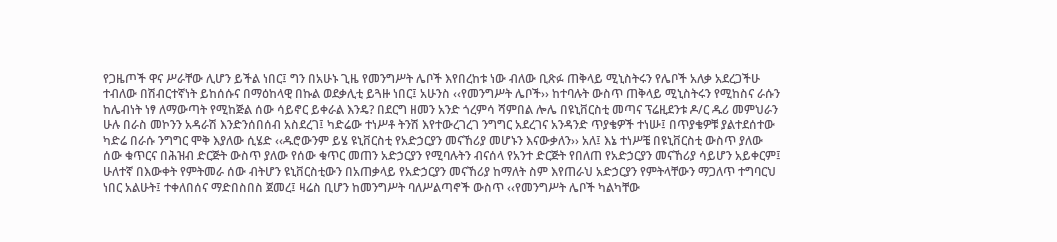የጋዜጦች ዋና ሥራቸው ሊሆን ይችል ነበር፤ ግን በአሁኑ ጊዜ የመንግሥት ሌቦች እየበረከቱ ነው ብለው ቢጽፉ ጠቅላይ ሚኒስትሩን የሌቦች አለቃ አደረጋችሁ ተብለው በሽብርተኛነት ይከሰሱና በማዕከላዊ በኩል ወደቃሊቲ ይጓዙ ነበር፤ አሁንስ ‹‹የመንግሥት ሌቦች›› ከተባሉት ውስጥ ጠቅላይ ሚኒስትሩን የሚከስና ራሱን ከሌብነት ነፃ ለማውጣት የሚከጅል ሰው ሳይኖር ይቀራል እንዴ? በደርግ ዘመን አንድ ጎረምሳ ሻምበል ሎሌ በዩኒቨርስቲ መጣና ፕሬዚደንቱ ዶ/ር ዱሪ መምህራን ሁሉ በራስ መኮንን አዳራሽ እንድንሰበሰብ አስደረገ፤ ካድሬው ተነሥቶ ትንሽ እየተውረገረገ ንግግር አደረገና አንዳንድ ጥያቄዎች ተነሡ፤ በጥያቄዎቹ ያልተደሰተው ካድሬ በራሱ ንግግር ሞቅ እያለው ሲሄድ ‹‹ዱሮውንም ይሄ ዩኒቨርስቲ የአድኃርያን መናኸሪያ መሆኑን እናውቃለን›› አለ፤ እኔ ተነሥቼ በዩኒቨርስቲ ውስጥ ያለው ሰው ቁጥርና በሕዝብ ድርጅት ውስጥ ያለው የሰው ቁጥር መጠን አድኃርያን የሚባሉትን ብናሰላ የአንተ ድርጅት የበለጠ የአድኃርያን መናኸሪያ ሳይሆን አይቀርም፤ ሁለተኛ በእውቀት የምትመራ ሰው ብትሆን ዩኒቨርስቲውን በአጠቃላይ የአድኃርያን መናኸሪያ ከማለት ስም እየጠራህ አድኃርያን የምትላቸውን ማጋለጥ ተግባርህ ነበር አልሁት፤ ተቀለበሰና ማድበስበስ ጀመረ፤ ዛሬስ ቢሆን ከመንግሥት ባለሥልጣኖች ውስጥ ‹‹የመንግሥት ሌቦች ካልካቸው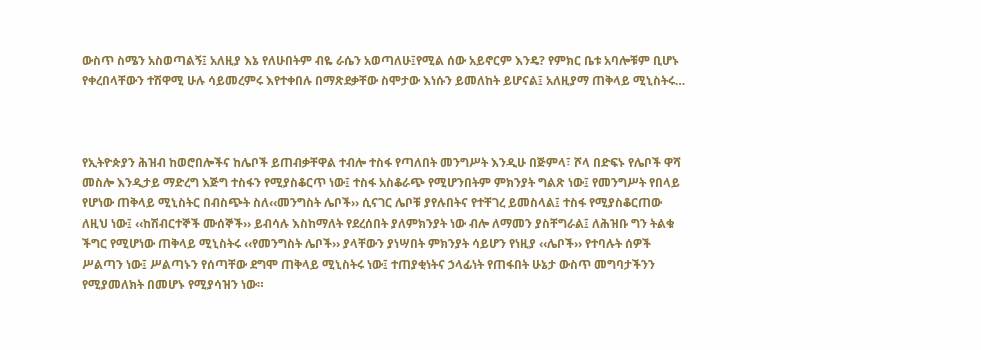ውስጥ ስሜን አስወጣልኝ፤ አለዚያ እኔ የለሁበትም ብዬ ራሴን አወጣለሁ፤የሚል ሰው አይኖርም እንዴ? የምክር ቤቱ አባሎቹም ቢሆኑ የቀረበላቸውን ተሽዋሚ ሁሉ ሳይመረምሩ እየተቀበሉ በማጽደቃቸው ስሞታው እነሱን ይመለከት ይሆናል፤ አለዚያማ ጠቅላይ ሚኒስትሩ…



የኢትዮጵያን ሕዝብ ከወሮበሎችና ከሌቦች ይጠብቃቸዋል ተብሎ ተስፋ የጣለበት መንግሥት እንዲሁ በጅምላ፣ ሾላ በድፍኑ የሌቦች ዋሻ መስሎ እንዲታይ ማድረግ እጅግ ተስፋን የሚያስቆርጥ ነው፤ ተስፋ አስቆራጭ የሚሆንበትም ምክንያት ግልጽ ነው፤ የመንግሥት የበላይ የሆነው ጠቅላይ ሚኒስትር በብስጭት ስለ‹‹መንግስት ሌቦች›› ሲናገር ሌቦቹ ያየሉበትና የተቸገረ ይመስላል፤ ተስፋ የሚያስቆርጠው ለዚህ ነው፤ ‹‹ከሽብርተኞች ሙሰኞች›› ይብሳሉ እስከማለት የደረሰበት ያለምክንያት ነው ብሎ ለማመን ያስቸግራል፤ ለሕዝቡ ግን ትልቁ ችግር የሚሆነው ጠቅላይ ሚኒስትሩ ‹‹የመንግስት ሌቦች›› ያላቸውን ያነሣበት ምክንያት ሳይሆን የነዚያ ‹‹ሌቦች›› የተባሉት ሰዎች ሥልጣን ነው፤ ሥልጣኑን የሰጣቸው ደግሞ ጠቅላይ ሚኒስትሩ ነው፤ ተጠያቂነትና ኃላፊነት የጠፋበት ሁኔታ ውስጥ መግባታችንን የሚያመለክት በመሆኑ የሚያሳዝን ነው።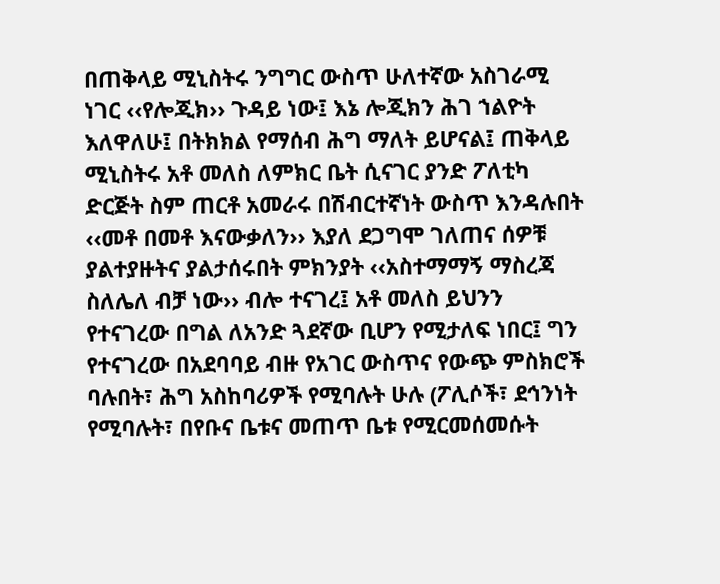በጠቅላይ ሚኒስትሩ ንግግር ውስጥ ሁለተኛው አስገራሚ ነገር ‹‹የሎጂክ›› ጉዳይ ነው፤ እኔ ሎጂክን ሕገ ኀልዮት እለዋለሁ፤ በትክክል የማሰብ ሕግ ማለት ይሆናል፤ ጠቅላይ ሚኒስትሩ አቶ መለስ ለምክር ቤት ሲናገር ያንድ ፖለቲካ ድርጅት ስም ጠርቶ አመራሩ በሽብርተኛነት ውስጥ እንዳሉበት ‹‹መቶ በመቶ እናውቃለን›› እያለ ደጋግሞ ገለጠና ሰዎቹ ያልተያዙትና ያልታሰሩበት ምክንያት ‹‹አስተማማኝ ማስረጃ ስለሌለ ብቻ ነው›› ብሎ ተናገረ፤ አቶ መለስ ይህንን የተናገረው በግል ለአንድ ጓደኛው ቢሆን የሚታለፍ ነበር፤ ግን የተናገረው በአደባባይ ብዙ የአገር ውስጥና የውጭ ምስክሮች ባሉበት፣ ሕግ አስከባሪዎች የሚባሉት ሁሉ (ፖሊሶች፣ ደኅንነት የሚባሉት፣ በየቡና ቤቱና መጠጥ ቤቱ የሚርመሰመሱት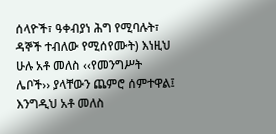ሰላዮች፣ ዓቀብያነ ሕግ የሚባሉት፣ ዳኞች ተብለው የሚሰየሙት) እነዚህ ሁሉ አቶ መለስ ‹‹የመንግሥት ሌቦች›› ያላቸውን ጨምሮ ሰምተዋል፤ እንግዲህ አቶ መለስ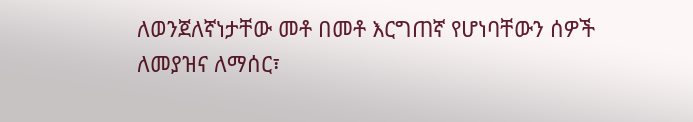ለወንጀለኛነታቸው መቶ በመቶ እርግጠኛ የሆነባቸውን ሰዎች ለመያዝና ለማሰር፣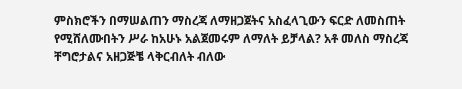ምስክሮችን በማሠልጠን ማስረጃ ለማዘጋጀትና አስፈላጊውን ፍርድ ለመስጠት የሚሸለሙበትን ሥራ ከአሁኑ አልጀመሩም ለማለት ይቻላል? አቶ መለስ ማስረጃ ቸግሮታልና አዘጋጅቼ ላቅርብለት ብለው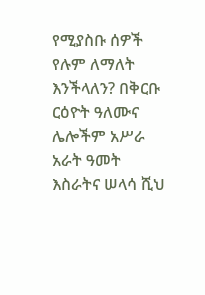የሚያስቡ ሰዎች የሉም ለማለት እንችላለን? በቅርቡ ርዕዮት ዓለሙና ሌሎችም አሥራ አራት ዓመት እስራትና ሠላሳ ሺህ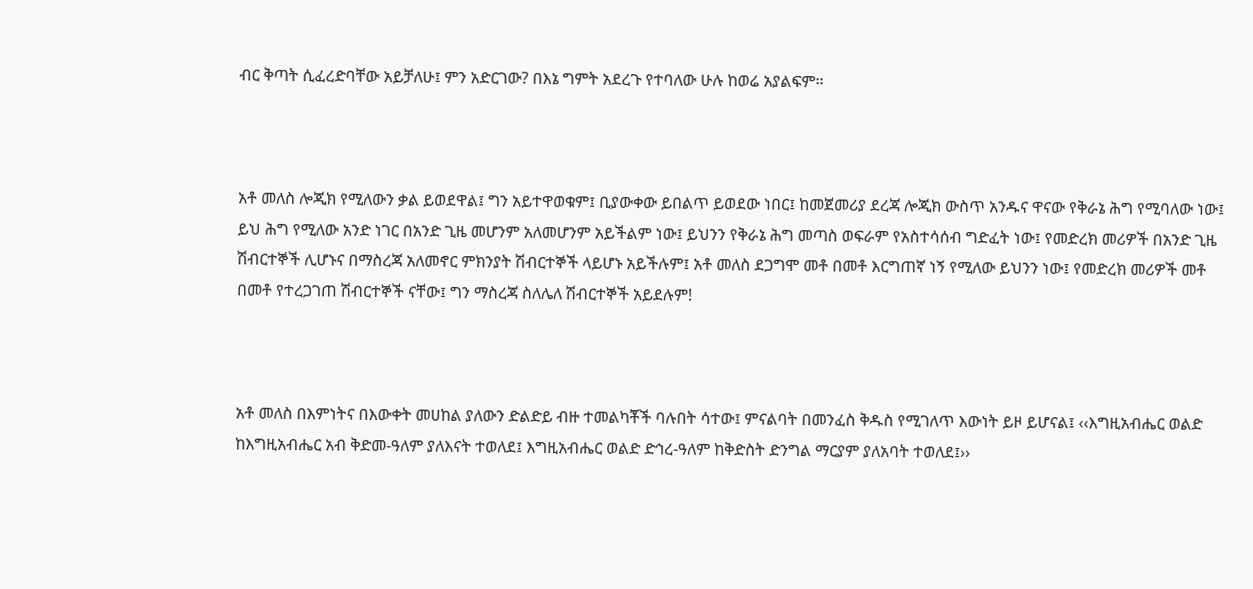ብር ቅጣት ሲፈረድባቸው አይቻለሁ፤ ምን አድርገው? በእኔ ግምት አደረጉ የተባለው ሁሉ ከወሬ አያልፍም።



አቶ መለስ ሎጂክ የሚለውን ቃል ይወደዋል፤ ግን አይተዋወቁም፤ ቢያውቀው ይበልጥ ይወደው ነበር፤ ከመጀመሪያ ደረጃ ሎጂክ ውስጥ አንዱና ዋናው የቅራኔ ሕግ የሚባለው ነው፤ ይህ ሕግ የሚለው አንድ ነገር በአንድ ጊዜ መሆንም አለመሆንም አይችልም ነው፤ ይህንን የቅራኔ ሕግ መጣስ ወፍራም የአስተሳሰብ ግድፈት ነው፤ የመድረክ መሪዎች በአንድ ጊዜ ሽብርተኞች ሊሆኑና በማስረጃ አለመኖር ምክንያት ሽብርተኞች ላይሆኑ አይችሉም፤ አቶ መለስ ደጋግሞ መቶ በመቶ እርግጠኛ ነኝ የሚለው ይህንን ነው፤ የመድረክ መሪዎች መቶ በመቶ የተረጋገጠ ሽብርተኞች ናቸው፤ ግን ማስረጃ ስለሌለ ሽብርተኞች አይደሉም!



አቶ መለስ በእምነትና በእውቀት መሀከል ያለውን ድልድይ ብዙ ተመልካቾች ባሉበት ሳተው፤ ምናልባት በመንፈስ ቅዱስ የሚገለጥ እውነት ይዞ ይሆናል፤ ‹‹እግዚአብሔር ወልድ ከእግዚአብሔር አብ ቅድመ-ዓለም ያለእናት ተወለደ፤ እግዚአብሔር ወልድ ድኅረ-ዓለም ከቅድስት ድንግል ማርያም ያለአባት ተወለደ፤››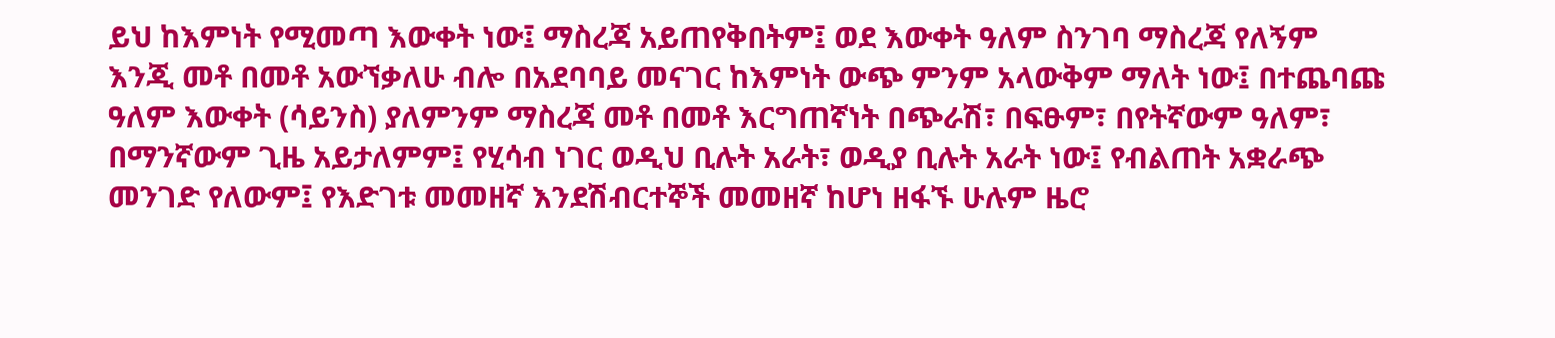ይህ ከእምነት የሚመጣ እውቀት ነው፤ ማስረጃ አይጠየቅበትም፤ ወደ እውቀት ዓለም ስንገባ ማስረጃ የለኝም እንጂ መቶ በመቶ አውኘቃለሁ ብሎ በአደባባይ መናገር ከእምነት ውጭ ምንም አላውቅም ማለት ነው፤ በተጨባጩ ዓለም እውቀት (ሳይንስ) ያለምንም ማስረጃ መቶ በመቶ እርግጠኛነት በጭራሽ፣ በፍፁም፣ በየትኛውም ዓለም፣ በማንኛውም ጊዜ አይታለምም፤ የሂሳብ ነገር ወዲህ ቢሉት አራት፣ ወዲያ ቢሉት አራት ነው፤ የብልጠት አቋራጭ መንገድ የለውም፤ የእድገቱ መመዘኛ እንደሽብርተኞች መመዘኛ ከሆነ ዘፋኙ ሁሉም ዜሮ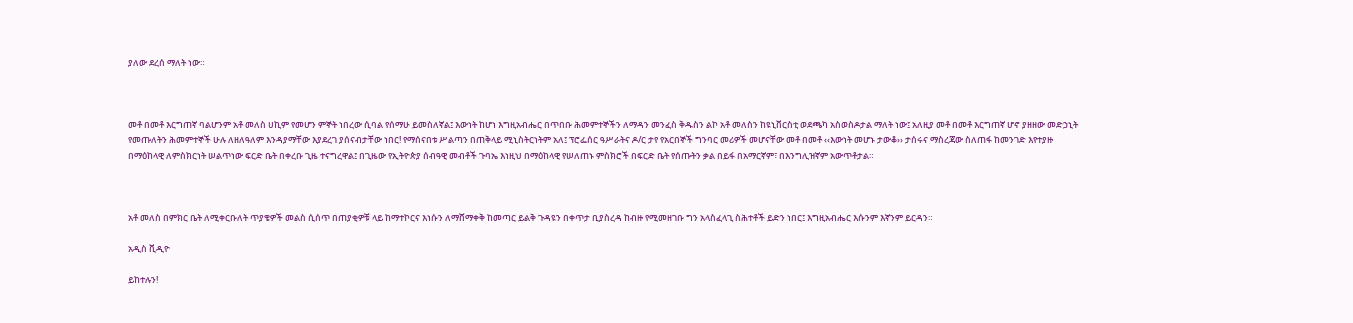ያለው ደረሰ ማለት ነው።



መቶ በመቶ እርግጠኛ ባልሆንም አቶ መለስ ሀኪም የመሆን ምኞት ነበረው ሲባል የሰማሁ ይመስለኛል፤ እውነት ከሆነ እግዚአብሔር በጥበቡ ሕመምተኞችን ለማዳን መንፈስ ቅዱስን ልኮ አቶ መለስን ከዩኒቨርስቲ ወደጫካ አስወስዶታል ማለት ነው፤ አለዚያ መቶ በመቶ እርግጠኛ ሆኖ ያዘዘው መድኃኒት የመጡለትን ሕመምተኞች ሁሉ ለዘለዓለም እንዳያማቸው እያደረገ ያሰናብታቸው ነበር! የማሰናበቱ ሥልጣን በጠቅላይ ሚኒስትርነትም አለ፤ ፕሮፌሰር ዓሥራትና ዶ/ር ታየ የአርበኞች ግንባር መሪዎች መሆናቸው መቶ በመቶ ‹‹እውነት መሆኑ ታውቆ›› ታሰሩና ማስረጃው ስለጠፋ ከመንገድ እየተያዙ በማዕከላዊ ለምስክርነት ሠልጥነው ፍርድ ቤት በቀረቡ ጊዜ ተናግረዋል፤ በጊዜው የኢትዮጵያ ሰብዓዊ መብቶች ጉባኤ እነዚህ በማዕከላዊ የሠለጠኑ ምስክሮች በፍርድ ቤት የሰጡትን ቃል በይፋ በአማርኛም፣ በእንግሊዝኛም አውጥቶታል።



አቶ መለስ በምክር ቤት ለሚቀርቡለት ጥያቄዎች መልስ ሲሰጥ በጠያቂዎቹ ላይ ከማተኮርና እነሱን ለማሸማቀቅ ከመጣር ይልቅ ጉዳዩን በቀጥታ ቢያስረዳ ከብዙ የሚመዘገቡ ግን አላስፈላጊ ስሕተቶች ይድን ነበር፤ እግዚአብሔር እሱንም እኛንም ይርዳን።

አዲስ ቪዲዮ

ይከተሉን!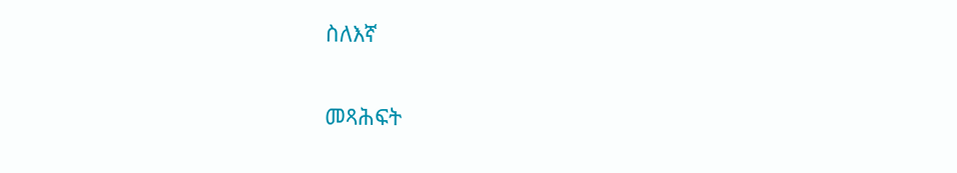ስለእኛ

መጻሕፍት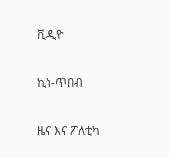ቪዲዮ

ኪነ-ጥበብ

ዜና እና ፖለቲካ